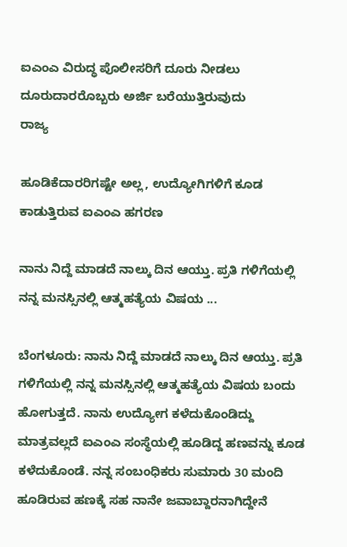ಐಎಂಎ ವಿರುದ್ಧ ಪೊಲೀಸರಿಗೆ ದೂರು ನೀಡಲು ದೂರುದಾರರೊಬ್ಬರು ಅರ್ಜಿ ಬರೆಯುತ್ತಿರುವುದು
ರಾಜ್ಯ

ಹೂಡಿಕೆದಾರರಿಗಷ್ಟೇ ಅಲ್ಲ, ಉದ್ಯೋಗಿಗಳಿಗೆ ಕೂಡ ಕಾಡುತ್ತಿರುವ ಐಎಂಎ ಹಗರಣ

ನಾನು ನಿದ್ದೆ ಮಾಡದೆ ನಾಲ್ಕು ದಿನ ಆಯ್ತು. ಪ್ರತಿ ಗಳಿಗೆಯಲ್ಲಿ ನನ್ನ ಮನಸ್ಸಿನಲ್ಲಿ ಆತ್ಮಹತ್ಯೆಯ ವಿಷಯ ...

ಬೆಂಗಳೂರು: ನಾನು ನಿದ್ದೆ ಮಾಡದೆ ನಾಲ್ಕು ದಿನ ಆಯ್ತು. ಪ್ರತಿ ಗಳಿಗೆಯಲ್ಲಿ ನನ್ನ ಮನಸ್ಸಿನಲ್ಲಿ ಆತ್ಮಹತ್ಯೆಯ ವಿಷಯ ಬಂದು ಹೋಗುತ್ತದೆ. ನಾನು ಉದ್ಯೋಗ ಕಳೆದುಕೊಂಡಿದ್ದು ಮಾತ್ರವಲ್ಲದೆ ಐಎಂಎ ಸಂಸ್ಥೆಯಲ್ಲಿ ಹೂಡಿದ್ದ ಹಣವನ್ನು ಕೂಡ ಕಳೆದುಕೊಂಡೆ. ನನ್ನ ಸಂಬಂಧಿಕರು ಸುಮಾರು 30 ಮಂದಿ ಹೂಡಿರುವ ಹಣಕ್ಕೆ ಸಹ ನಾನೇ ಜವಾಬ್ದಾರನಾಗಿದ್ದೇನೆ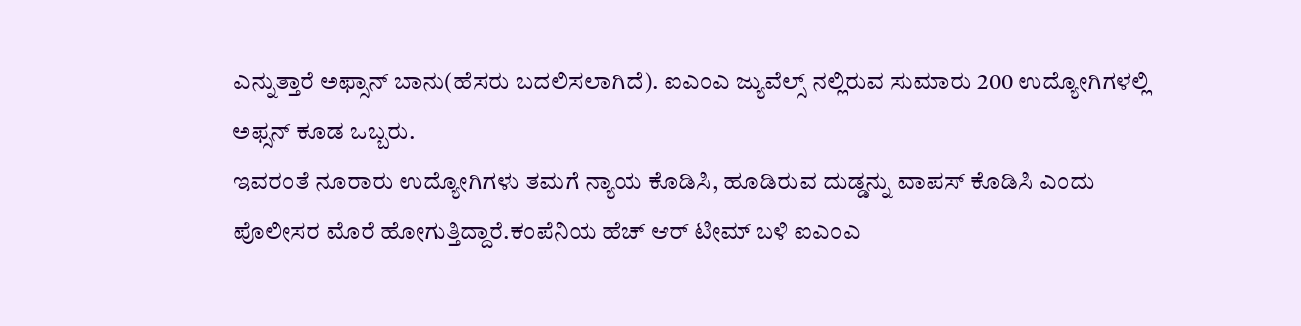ಎನ್ನುತ್ತಾರೆ ಅಫ್ಸಾನ್ ಬಾನು(ಹೆಸರು ಬದಲಿಸಲಾಗಿದೆ). ಐಎಂಎ ಜ್ಯುವೆಲ್ಸ್ ನಲ್ಲಿರುವ ಸುಮಾರು 200 ಉದ್ಯೋಗಿಗಳಲ್ಲಿ ಅಫ್ಸನ್ ಕೂಡ ಒಬ್ಬರು.
ಇವರಂತೆ ನೂರಾರು ಉದ್ಯೋಗಿಗಳು ತಮಗೆ ನ್ಯಾಯ ಕೊಡಿಸಿ, ಹೂಡಿರುವ ದುಡ್ಡನ್ನು ವಾಪಸ್ ಕೊಡಿಸಿ ಎಂದು ಪೊಲೀಸರ ಮೊರೆ ಹೋಗುತ್ತಿದ್ದಾರೆ.ಕಂಪೆನಿಯ ಹೆಚ್ ಆರ್ ಟೀಮ್ ಬಳಿ ಐಎಂಎ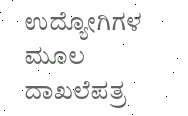ಉದ್ಯೋಗಿಗಳ ಮೂಲ ದಾಖಲೆಪತ್ರ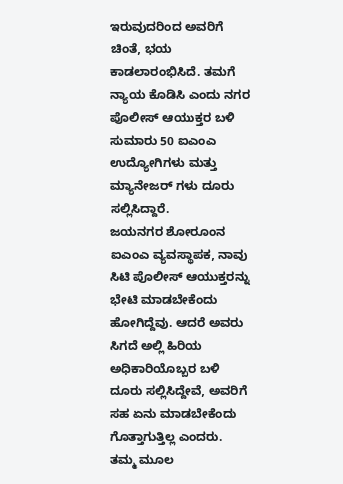ಇರುವುದರಿಂದ ಅವರಿಗೆ ಚಿಂತೆ, ಭಯ ಕಾಡಲಾರಂಭಿಸಿದೆ. ತಮಗೆ ನ್ಯಾಯ ಕೊಡಿಸಿ ಎಂದು ನಗರ ಪೊಲೀಸ್ ಆಯುಕ್ತರ ಬಳಿ ಸುಮಾರು 50 ಐಎಂಎ ಉದ್ಯೋಗಿಗಳು ಮತ್ತು ಮ್ಯಾನೇಜರ್ ಗಳು ದೂರು ಸಲ್ಲಿಸಿದ್ದಾರೆ.
ಜಯನಗರ ಶೋರೂಂನ ಐಎಂಎ ವ್ಯವಸ್ಥಾಪಕ, ನಾವು ಸಿಟಿ ಪೊಲೀಸ್ ಆಯುಕ್ತರನ್ನು ಭೇಟಿ ಮಾಡಬೇಕೆಂದು ಹೋಗಿದ್ದೆವು. ಆದರೆ ಅವರು ಸಿಗದೆ ಅಲ್ಲಿ ಹಿರಿಯ ಅಧಿಕಾರಿಯೊಬ್ಬರ ಬಳಿ ದೂರು ಸಲ್ಲಿಸಿದ್ದೇವೆ, ಅವರಿಗೆ ಸಹ ಏನು ಮಾಡಬೇಕೆಂದು ಗೊತ್ತಾಗುತ್ತಿಲ್ಲ ಎಂದರು.
ತಮ್ಮ ಮೂಲ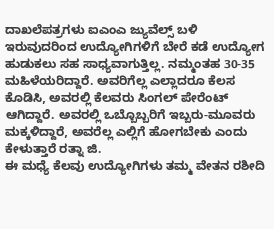ದಾಖಲೆಪತ್ರಗಳು ಐಎಂಎ ಜ್ಯುವೆಲ್ಸ್ ಬಳಿ ಇರುವುದರಿಂದ ಉದ್ಯೋಗಿಗಳಿಗೆ ಬೇರೆ ಕಡೆ ಉದ್ಯೋಗ ಹುಡುಕಲು ಸಹ ಸಾಧ್ಯವಾಗುತ್ತಿಲ್ಲ. ನಮ್ಮಂತಹ 30-35 ಮಹಿಳೆಯರಿದ್ದಾರೆ. ಅವರಿಗೆಲ್ಲ ಎಲ್ಲಾದರೂ ಕೆಲಸ ಕೊಡಿಸಿ, ಅವರಲ್ಲಿ ಕೆಲವರು ಸಿಂಗಲ್ ಪೇರೆಂಟ್ ಆಗಿದ್ದಾರೆ. ಅವರಲ್ಲಿ ಒಬ್ಬೊಬ್ಬರಿಗೆ ಇಬ್ಬರು-ಮೂವರು ಮಕ್ಕಳಿದ್ದಾರೆ, ಅವರೆಲ್ಲ ಎಲ್ಲಿಗೆ ಹೋಗಬೇಕು ಎಂದು ಕೇಳುತ್ತಾರೆ ರತ್ನಾ ಜಿ.
ಈ ಮಧ್ಯೆ ಕೆಲವು ಉದ್ಯೋಗಿಗಳು ತಮ್ಮ ವೇತನ ರಶೀದಿ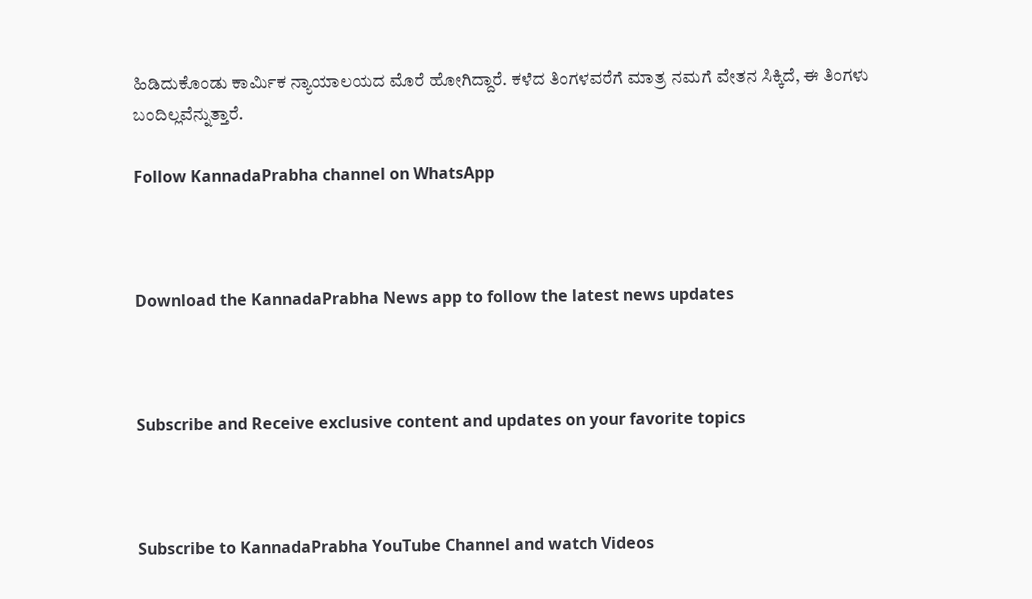ಹಿಡಿದುಕೊಂಡು ಕಾರ್ಮಿಕ ನ್ಯಾಯಾಲಯದ ಮೊರೆ ಹೋಗಿದ್ದಾರೆ. ಕಳೆದ ತಿಂಗಳವರೆಗೆ ಮಾತ್ರ ನಮಗೆ ವೇತನ ಸಿಕ್ಕಿದೆ, ಈ ತಿಂಗಳು ಬಂದಿಲ್ಲವೆನ್ನುತ್ತಾರೆ.

Follow KannadaPrabha channel on WhatsApp



Download the KannadaPrabha News app to follow the latest news updates



Subscribe and Receive exclusive content and updates on your favorite topics



Subscribe to KannadaPrabha YouTube Channel and watch Videos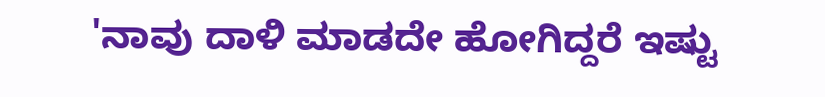'ನಾವು ದಾಳಿ ಮಾಡದೇ ಹೋಗಿದ್ದರೆ ಇಷ್ಟು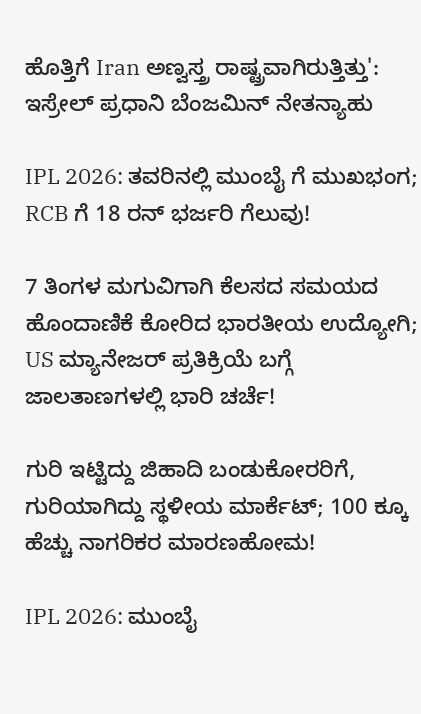ಹೊತ್ತಿಗೆ Iran ಅಣ್ವಸ್ತ್ರ ರಾಷ್ಟ್ರವಾಗಿರುತ್ತಿತ್ತು': ಇಸ್ರೇಲ್ ಪ್ರಧಾನಿ ಬೆಂಜಮಿನ್ ನೇತನ್ಯಾಹು

IPL 2026: ತವರಿನಲ್ಲಿ ಮುಂಬೈ ಗೆ ಮುಖಭಂಗ; RCB ಗೆ 18 ರನ್ ಭರ್ಜರಿ ಗೆಲುವು!

7 ತಿಂಗಳ ಮಗುವಿಗಾಗಿ ಕೆಲಸದ ಸಮಯದ ಹೊಂದಾಣಿಕೆ ಕೋರಿದ ಭಾರತೀಯ ಉದ್ಯೋಗಿ; US ಮ್ಯಾನೇಜರ್ ಪ್ರತಿಕ್ರಿಯೆ ಬಗ್ಗೆ ಜಾಲತಾಣಗಳಲ್ಲಿ ಭಾರಿ ಚರ್ಚೆ!

ಗುರಿ ಇಟ್ಟಿದ್ದು ಜಿಹಾದಿ ಬಂಡುಕೋರರಿಗೆ, ಗುರಿಯಾಗಿದ್ದು ಸ್ಥಳೀಯ ಮಾರ್ಕೆಟ್; 100 ಕ್ಕೂ ಹೆಚ್ಚು ನಾಗರಿಕರ ಮಾರಣಹೋಮ!

IPL 2026: ಮುಂಬೈ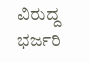ವಿರುದ್ದ ಭರ್ಜರಿ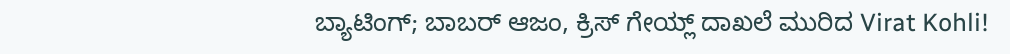ಬ್ಯಾಟಿಂಗ್; ಬಾಬರ್ ಆಜಂ, ಕ್ರಿಸ್ ಗೇಯ್ಲ್ ದಾಖಲೆ ಮುರಿದ Virat Kohli!